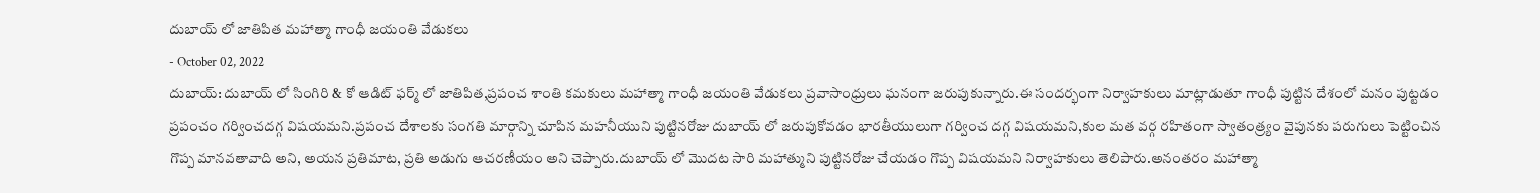దుబాయ్ లో జాతిపిత మహాత్మా గాంధీ జయంతి వేడుకలు
- October 02, 2022
దుబాయ్: దుబాయ్ లో సింగిరి & కో ఆడిట్ ఫర్మ్ లో జాతిపిత,ప్రపంచ శాంతి కమకులు మహాత్మా గాంధీ జయంతి వేడుకలు ప్రవాసాంధ్రులు ఘనంగా జరుపుకున్నారు.ఈ సందర్భంగా నిర్వాహకులు మాట్లాడుతూ గాంధీ పుట్టిన దేశంలో మనం పుట్టడం ప్రపంచం గర్వించదగ్గ విషయమని.ప్రపంచ దేశాలకు సంగతి మార్గాన్ని చూపిన మహనీయుని పుట్టినరోజు దుబాయ్ లో జరుపుకోవడం భారతీయులుగా గర్వించ దగ్గ విషయమని,కుల మత వర్గ రహితంగా స్వాతంత్ర్యం వైపునకు పరుగులు పెట్టించిన గొప్ప మానవతావాది అని, అయన ప్రతిమాట, ప్రతి అడుగు ఆచరణీయం అని చెప్పారు.దుబాయ్ లో మొదట సారి మహాత్ముని పుట్టినరోజు చేయడం గొప్ప విషయమని నిర్వాహకులు తెలిపారు.అనంతరం మహాత్మా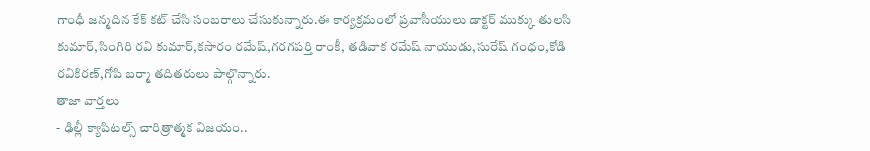గాంధీ జన్మదిన కేక్ కట్ చేసి సంబరాలు చేసుకున్నారు.ఈ కార్యక్రమంలో ప్రవాసీయులు డాక్టర్ ముక్కు తులసి కుమార్,సింగిరి రవి కుమార్,కసారం రమేష్,గరగపర్తి రాంకీ, తడివాక రమేష్ నాయుడు,సురేష్ గంధం,కోడి రవికిరణ్,గోపి బర్మా తదితరులు పాల్గొన్నారు.
తాజా వార్తలు
- ఢిల్లీ క్యాపిటల్స్ చారిత్రాత్మక విజయం..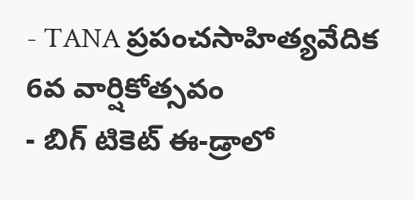- TANA ప్రపంచసాహిత్యవేదిక 6వ వార్షికోత్సవం
- బిగ్ టికెట్ ఈ-డ్రాలో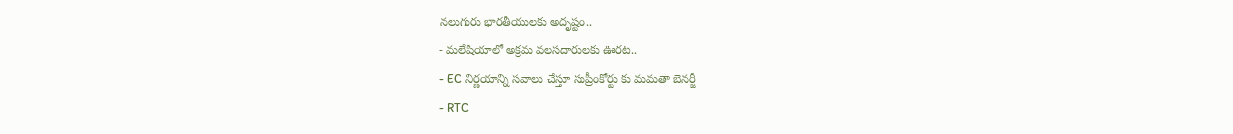నలుగురు భారతీయులకు అదృష్టం..
- మలేషియాలో అక్రమ వలసదారులకు ఊరట..
- EC నిర్ణయాన్ని సవాలు చేస్తూ సుప్రీంకోర్టు కు మమతా బెనర్జీ
- RTC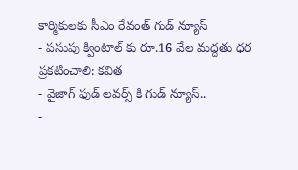కార్మికులకు సీఎం రేవంత్ గుడ్ న్యూస్
- పసుపు క్వింటాల్ కు రూ.16 వేల మద్దతు ధర ప్రకటించాలి: కవిత
- వైజాగ్ ఫుడ్ లవర్స్ కి గుడ్ న్యూస్..
-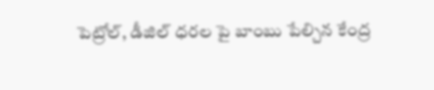పెట్రోల్, డీజిల్ ధరల పై బాంబు పేల్చిన కేంద్ర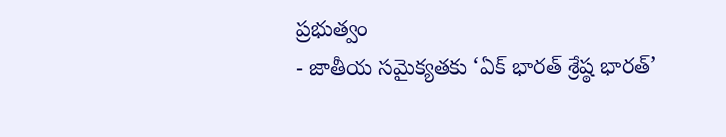ప్రభుత్వం
- జాతీయ సమైక్యతకు ‘ఏక్ భారత్ శ్రేష్ఠ భారత్’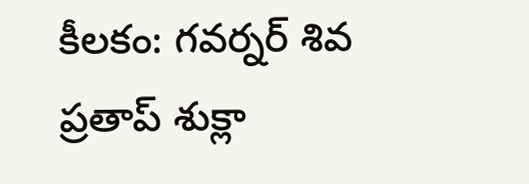కీలకం: గవర్నర్ శివ ప్రతాప్ శుక్లా